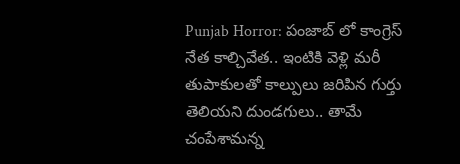Punjab Horror: పంజాబ్ లో కాంగ్రెస్ నేత కాల్చివేత.. ఇంటికి వెళ్లి మరీ తుపాకులతో కాల్పులు జరిపిన గుర్తు తెలియని దుండగులు.. తామే చంపేశామన్న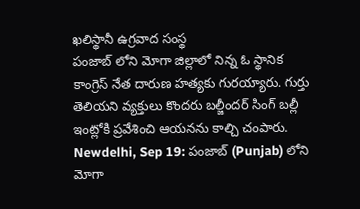ఖలిస్థానీ ఉగ్రవాద సంస్థ
పంజాబ్ లోని మోగా జిల్లాలో నిన్న ఓ స్థానిక కాంగ్రెస్ నేత దారుణ హత్యకు గురయ్యారు. గుర్తు తెలియని వ్యక్తులు కొందరు బల్జీందర్ సింగ్ బల్లీ ఇంట్లోకి ప్రవేశించి ఆయనను కాల్చి చంపారు.
Newdelhi, Sep 19: పంజాబ్ (Punjab) లోని మోగా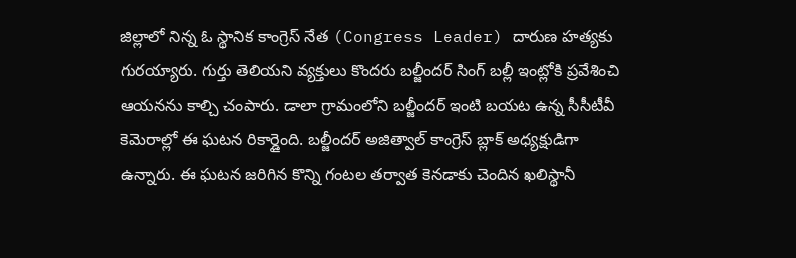జిల్లాలో నిన్న ఓ స్థానిక కాంగ్రెస్ నేత (Congress Leader) దారుణ హత్యకు గురయ్యారు. గుర్తు తెలియని వ్యక్తులు కొందరు బల్జీందర్ సింగ్ బల్లీ ఇంట్లోకి ప్రవేశించి ఆయనను కాల్చి చంపారు. డాలా గ్రామంలోని బల్జీందర్ ఇంటి బయట ఉన్న సీసీటీవీ కెమెరాల్లో ఈ ఘటన రికార్డైంది. బల్జీందర్ అజిత్వాల్ కాంగ్రెస్ బ్లాక్ అధ్యక్షుడిగా ఉన్నారు. ఈ ఘటన జరిగిన కొన్ని గంటల తర్వాత కెనడాకు చెందిన ఖలిస్థానీ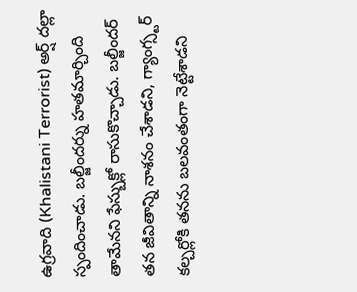ఉగ్రవాది (Khalistani Terrorist) అర్ష్ దల్లా స్పందించాడు. బల్జీందర్ను హతమార్చింది తామేనని ఫేస్బుక్లో రాసుకొచ్చాడు. బల్జీందర్ తన జీవితాన్ని నాశనం చేశాడని, గ్యాంగ్స్టర్ కల్చర్లోకి తనను బలవంతంగా నెట్టేశాడని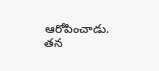ఆరోపించాడు. తన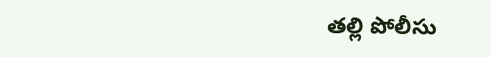తల్లి పోలీసు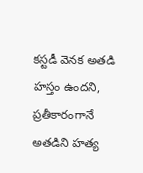కస్టడీ వెనక అతడి హస్తం ఉందని, ప్రతీకారంగానే అతడిని హత్య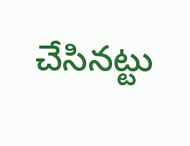చేసినట్టు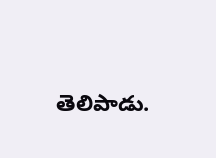తెలిపాడు.